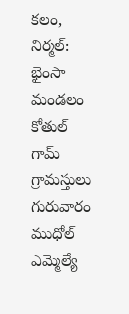కలం, నిర్మల్: భైంసా మండలం కోతుల్ గామ్ గ్రామస్తులు గురువారం ముధోల్ ఎమ్మెల్యే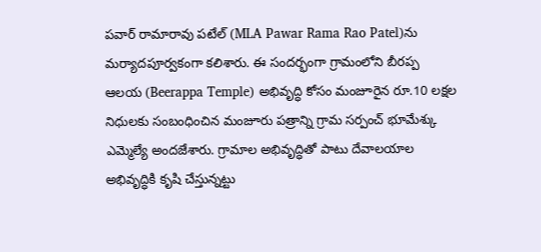పవార్ రామారావు పటేల్ (MLA Pawar Rama Rao Patel)ను మర్యాదపూర్వకంగా కలిశారు. ఈ సందర్భంగా గ్రామంలోని బీరప్ప ఆలయ (Beerappa Temple) అభివృద్ధి కోసం మంజూరైన రూ.10 లక్షల నిధులకు సంబంధించిన మంజూరు పత్రాన్ని గ్రామ సర్పంచ్ భూమేశ్కు ఎమ్మెల్యే అందజేశారు. గ్రామాల అభివృద్ధితో పాటు దేవాలయాల అభివృద్ధికి కృషి చేస్తున్నట్టు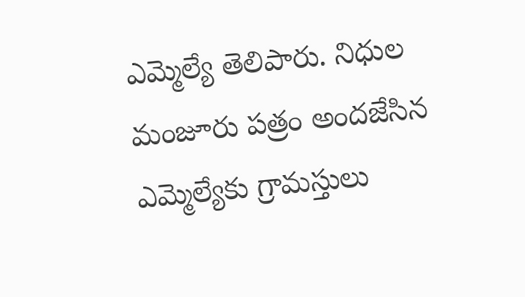ఎమ్మెల్యే తెలిపారు. నిధుల మంజూరు పత్రం అందజేసిన ఎమ్మెల్యేకు గ్రామస్తులు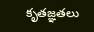కృతజ్ఞతలు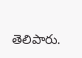తెలిపారు.